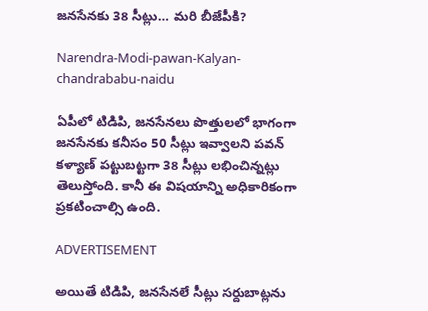జనసేనకు 38 సీట్లు… మరి బీజేపీకి?

Narendra-Modi-pawan-Kalyan-chandrababu-naidu

ఏపీలో టిడిపి, జనసేనలు పొత్తులలో భాగంగా జనసేనకు కనీసం 50 సీట్లు ఇవ్వాలని పవన్‌ కళ్యాణ్‌ పట్టుబట్టగా 38 సీట్లు లభించిన్నట్లు తెలుస్తోంది. కానీ ఈ విషయాన్ని అధికారికంగా ప్రకటించాల్సి ఉంది.

ADVERTISEMENT

అయితే టిడిపి, జనసేనలే సీట్లు సర్దుబాట్లను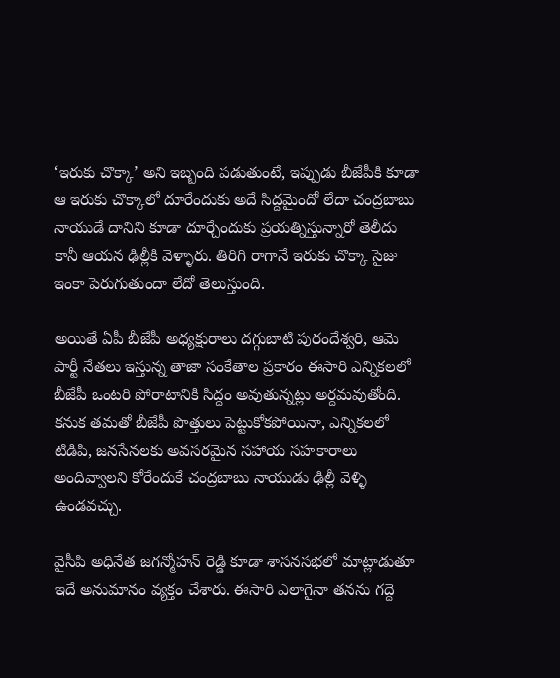‘ఇరుకు చొక్కా’ అని ఇబ్బంది పడుతుంటే, ఇప్పుడు బీజేపీకి కూడా ఆ ఇరుకు చొక్కాలో దూరేందుకు అదే సిద్దమైందో లేదా చంద్రబాబు నాయుడే దానిని కూడా దూర్చేందుకు ప్రయత్నిస్తున్నారో తెలీదు కానీ ఆయన ఢిల్లీకి వెళ్ళారు. తిరిగి రాగానే ఇరుకు చొక్కా సైజు ఇంకా పెరుగుతుందా లేదో తెలుస్తుంది.

అయితే ఏపీ బీజేపీ అధ్యక్షురాలు దగ్గుబాటి పురందేశ్వరి, ఆమె పార్టీ నేతలు ఇస్తున్న తాజా సంకేతాల ప్రకారం ఈసారి ఎన్నికలలో బీజేపీ ఒంటరి పోరాటానికి సిద్దం అవుతున్నట్లు అర్దమవుతోంది. కనుక తమతో బీజేపీ పొత్తులు పెట్టుకోకపోయినా, ఎన్నికలలో టిడిపి, జనసేనలకు అవసరమైన సహాయ సహకారాలు అందివ్వాలని కోరేందుకే చంద్రబాబు నాయుడు ఢిల్లీ వెళ్ళి ఉండవచ్చు.

వైసీపి అధినేత జగన్మోహన్‌ రెడ్డి కూడా శాసనసభలో మాట్లాడుతూ ఇదే అనుమానం వ్యక్తం చేశారు. ఈసారి ఎలాగైనా తనను గద్దె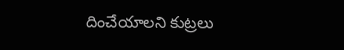దించేయాలని కుట్రలు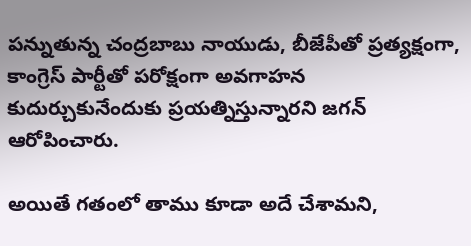పన్నుతున్న చంద్రబాబు నాయుడు, బీజేపీతో ప్రత్యక్షంగా, కాంగ్రెస్ పార్టీతో పరోక్షంగా అవగాహన కుదుర్చుకునేందుకు ప్రయత్నిస్తున్నారని జగన్‌ ఆరోపించారు.

అయితే గతంలో తాము కూడా అదే చేశామని,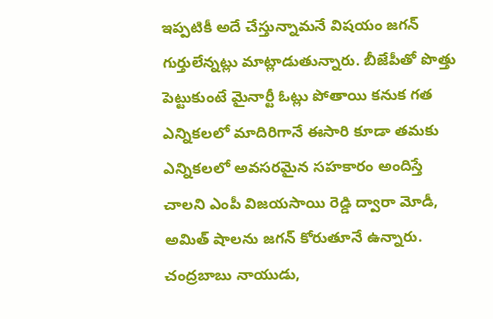ఇప్పటికీ అదే చేస్తున్నామనే విషయం జగన్‌ గుర్తులేన్నట్లు మాట్లాడుతున్నారు. బీజేపీతో పొత్తు పెట్టుకుంటే మైనార్టీ ఓట్లు పోతాయి కనుక గత ఎన్నికలలో మాదిరిగానే ఈసారి కూడా తమకు ఎన్నికలలో అవసరమైన సహకారం అందిస్తే చాలని ఎంపీ విజయసాయి రెడ్డి ద్వారా మోడీ, అమిత్ షాలను జగన్‌ కోరుతూనే ఉన్నారు. చంద్రబాబు నాయుడు,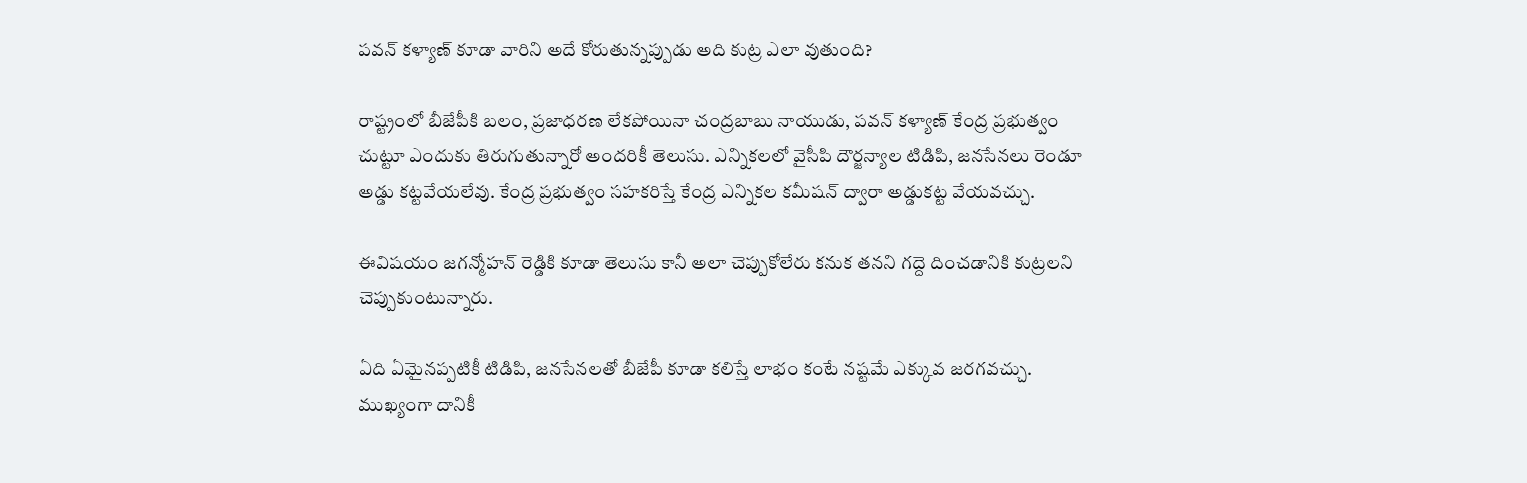పవన్‌ కళ్యాణ్‌ కూడా వారిని అదే కోరుతున్నప్పుడు అది కుట్ర ఎలా వుతుంది?

రాష్ట్రంలో బీజేపీకి బలం, ప్రజాధరణ లేకపోయినా చంద్రబాబు నాయుడు, పవన్‌ కళ్యాణ్‌ కేంద్ర ప్రభుత్వం చుట్టూ ఎందుకు తిరుగుతున్నారో అందరికీ తెలుసు. ఎన్నికలలో వైసీపి దౌర్జన్యాల టిడిపి, జనసేనలు రెండూ అడ్డు కట్టవేయలేవు. కేంద్ర ప్రభుత్వం సహకరిస్తే కేంద్ర ఎన్నికల కమీషన్‌ ద్వారా అడ్డుకట్ట వేయవచ్చు.

ఈవిషయం జగన్మోహన్‌ రెడ్డికి కూడా తెలుసు కానీ అలా చెప్పుకోలేరు కనుక తనని గద్దె దించడానికి కుట్రలని చెప్పుకుంటున్నారు.

ఏది ఏమైనప్పటికీ టిడిపి, జనసేనలతో బీజేపీ కూడా కలిస్తే లాభం కంటే నష్టమే ఎక్కువ జరగవచ్చు. ముఖ్యంగా దానికీ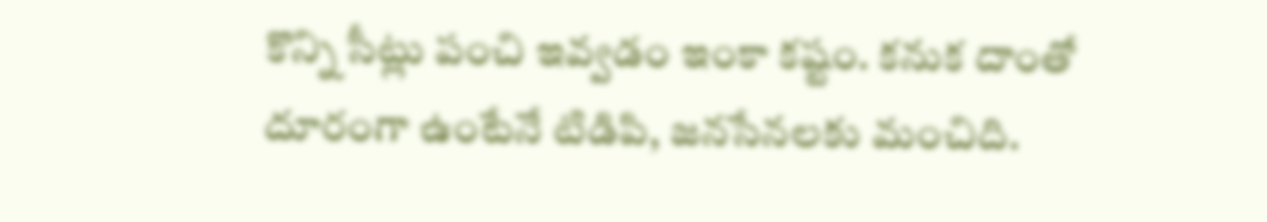కొన్ని సీట్లు పంచి ఇవ్వడం ఇంకా కష్టం. కనుక దాంతో దూరంగా ఉంటేనే టిడిపి, జనసేనలకు మంచిది.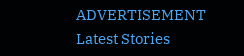ADVERTISEMENT
Latest Stories